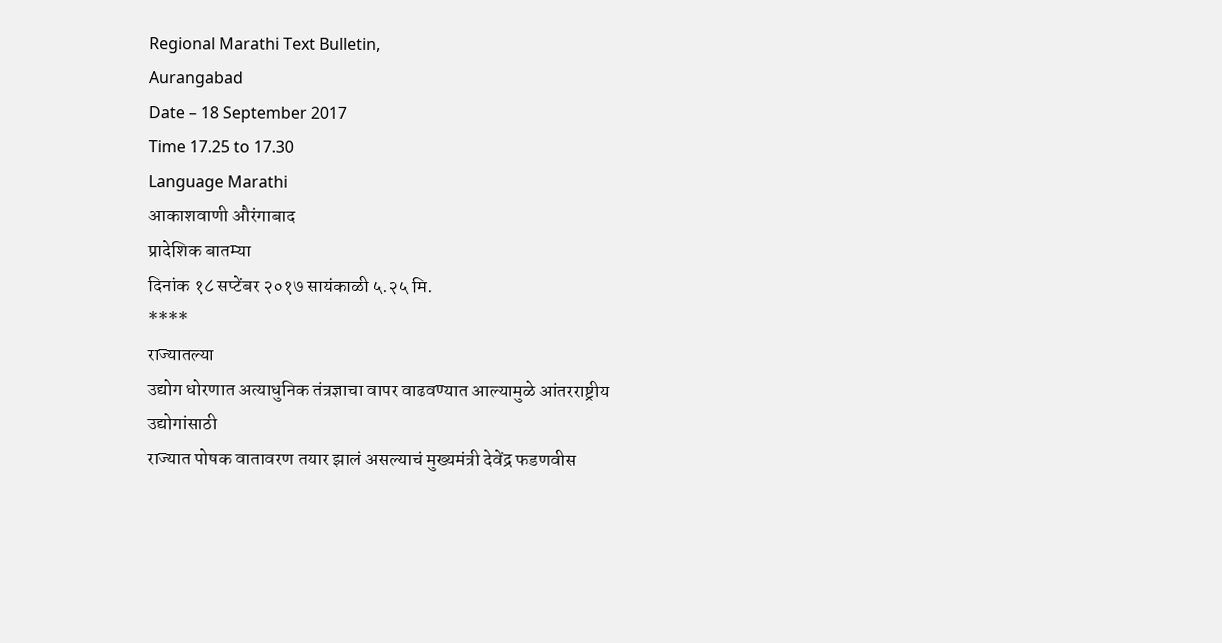Regional Marathi Text Bulletin,
Aurangabad
Date – 18 September 2017
Time 17.25 to 17.30
Language Marathi
आकाशवाणी औरंगाबाद
प्रादेशिक बातम्या
दिनांक १८ सप्टेंबर २०१७ सायंकाळी ५.२५ मि.
****
राज्यातल्या
उद्योग धोरणात अत्याधुनिक तंत्रज्ञाचा वापर वाढवण्यात आल्यामुळे आंतरराष्ट्रीय उद्योगांसाठी
राज्यात पोषक वातावरण तयार झालं असल्याचं मुख्यमंत्री देवेंद्र फडणवीस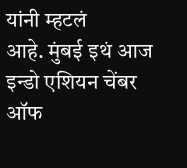यांनी म्हटलं
आहे. मुंबई इथं आज इन्डो एशियन चेंबर ऑफ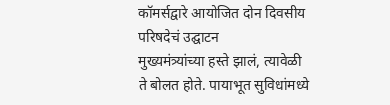कॉमर्सद्वारे आयोजित दोन दिवसीय परिषदेचं उद्घाटन
मुख्यमंत्र्यांच्या हस्ते झालं, त्यावेळी ते बोलत होते. पायाभूत सुविधांमध्ये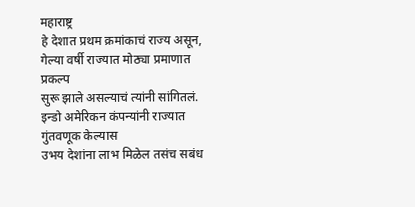महाराष्ट्र
हे देशात प्रथम क्रमांकाचं राज्य असून, गेल्या वर्षी राज्यात मोठ्या प्रमाणात प्रकल्प
सुरू झाले असल्याचं त्यांनी सांगितलं. इन्डो अमेरिकन कंपन्यांनी राज्यात गुंतवणूक केल्यास
उभय देशांना लाभ मिळेल तसंच सबंध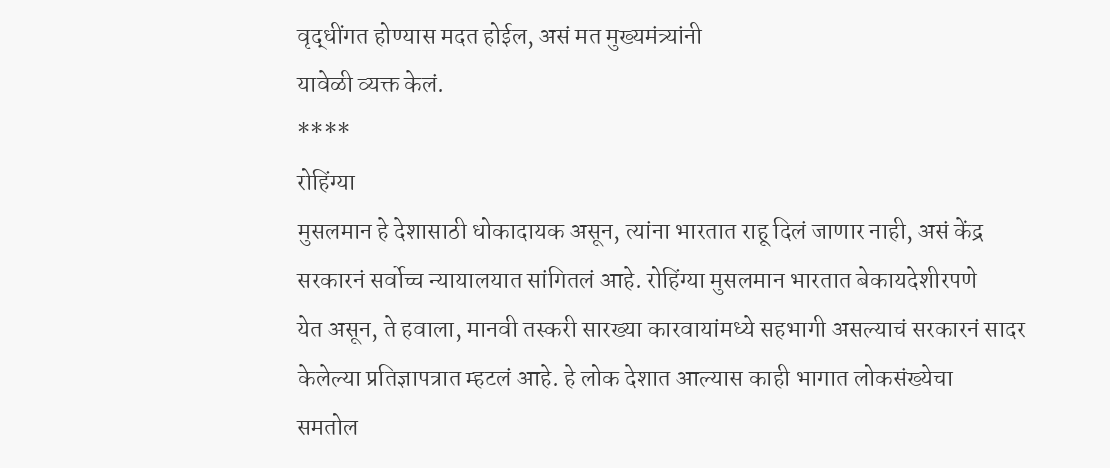वृद्धींगत होण्यास मदत होईल, असं मत मुख्यमंत्र्यांनी
यावेळी व्यक्त केलं.
****
रोहिंग्या
मुसलमान हे देशासाठी धोकादायक असून, त्यांना भारतात राहू दिलं जाणार नाही, असं केंद्र
सरकारनं सर्वोच्च न्यायालयात सांगितलं आहे. रोहिंग्या मुसलमान भारतात बेकायदेशीरपणे
येत असून, ते हवाला, मानवी तस्करी सारख्या कारवायांमध्ये सहभागी असल्याचं सरकारनं सादर
केलेल्या प्रतिज्ञापत्रात म्हटलं आहे. हे लोक देशात आल्यास काही भागात लोकसंख्येचा
समतोल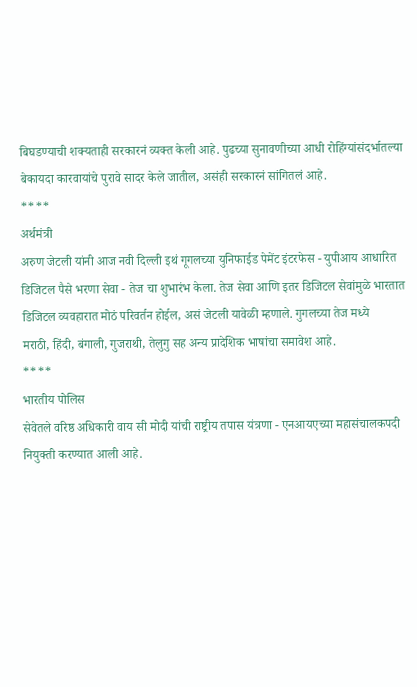बिघडण्याची शक्यताही सरकारनं व्यक्त केली आहे. पुढच्या सुनावणीच्या आधी रोहिंग्यांसंदर्भातल्या
बेकायदा कारवायांचे पुरावे सादर केले जातील, असंही सरकारनं सांगितलं आहे.
****
अर्थमंत्री
अरुण जेटली यांनी आज नवी दिल्ली इथं गूगलच्या युनिफाईड पेमेंट इंटरफेस - युपीआय आधारित
डिजिटल पैसे भरणा सेवा - तेज चा शुभारंभ केला. तेज सेवा आणि इतर डिजिटल सेवांमुळे भारतात
डिजिटल व्यवहारात मोठं परिवर्तन होईल, असं जेटली यावेळी म्हणाले. गुगलच्या तेज मध्ये
मराठी, हिंदी, बंगाली, गुजराथी, तेलुगु सह अन्य प्रादेशिक भाषांचा समावेश आहे.
****
भारतीय पोलिस
सेवेतले वरिष्ठ अधिकारी वाय सी मोदी यांची राष्ट्रीय तपास यंत्रणा - एनआयएच्या महासंचालकपदी
नियुक्ती करण्यात आली आहे.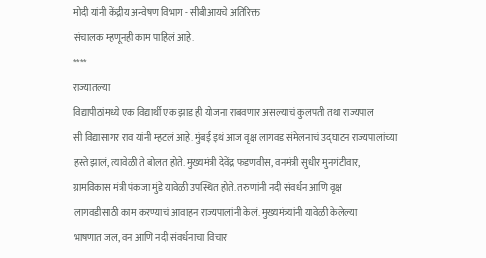मोदी यांनी केंद्रीय अन्वेषण विभाग - सीबीआयचे अतिरिक्त
संचालक म्हणूनही काम पाहिलं आहे.
****
राज्यातल्या
विद्यापीठांमध्ये एक विद्यार्थी एक झाड ही योजना राबवणार असल्याचं कुलपती तथा राज्यपाल
सी विद्यासागर राव यांनी म्हटलं आहे. मुंबई इथं आज वृक्ष लागवड संमेलनाचं उद्घाटन राज्यपालांच्या
हस्ते झालं, त्यावेळी ते बोलत होते. मुख्यमंत्री देवेंद्र फडणवीस, वनमंत्री सुधीर मुनगंटीवार,
ग्रामविकास मंत्री पंकजा मुंडे यावेळी उपस्थित होते. तरुणांनी नदी संवर्धन आणि वृक्ष
लागवडीसाठी काम करण्याचं आवाहन राज्यपालांनी केलं. मुख्यमंत्र्यांनी यावेळी केलेल्या
भाषणात जल, वन आणि नदी संवर्धनाचा विचार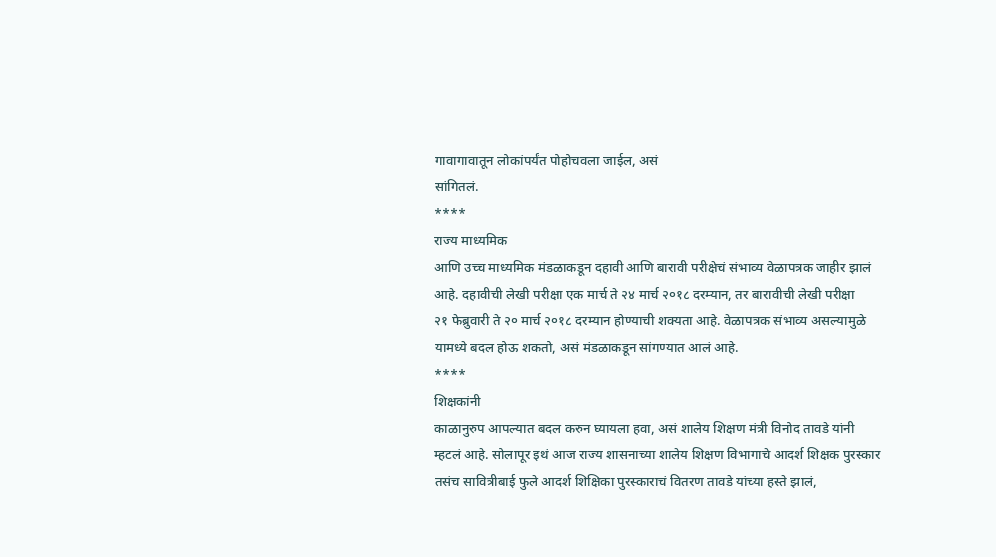गावागावातून लोकांपर्यंत पोहोचवला जाईल, असं
सांगितलं.
****
राज्य माध्यमिक
आणि उच्च माध्यमिक मंडळाकडून दहावी आणि बारावी परीक्षेचं संभाव्य वेळापत्रक जाहीर झालं
आहे. दहावीची लेखी परीक्षा एक मार्च ते २४ मार्च २०१८ दरम्यान, तर बारावीची लेखी परीक्षा
२१ फेब्रुवारी ते २० मार्च २०१८ दरम्यान होण्याची शक्यता आहे. वेळापत्रक संभाव्य असल्यामुळे
यामध्ये बदल होऊ शकतो, असं मंडळाकडून सांगण्यात आलं आहे.
****
शिक्षकांनी
काळानुरुप आपल्यात बदल करुन घ्यायला हवा, असं शालेय शिक्षण मंत्री विनोद तावडे यांनी
म्हटलं आहे. सोलापूर इथं आज राज्य शासनाच्या शालेय शिक्षण विभागाचे आदर्श शिक्षक पुरस्कार
तसंच सावित्रीबाई फुले आदर्श शिक्षिका पुरस्काराचं वितरण तावडे यांच्या हस्ते झालं,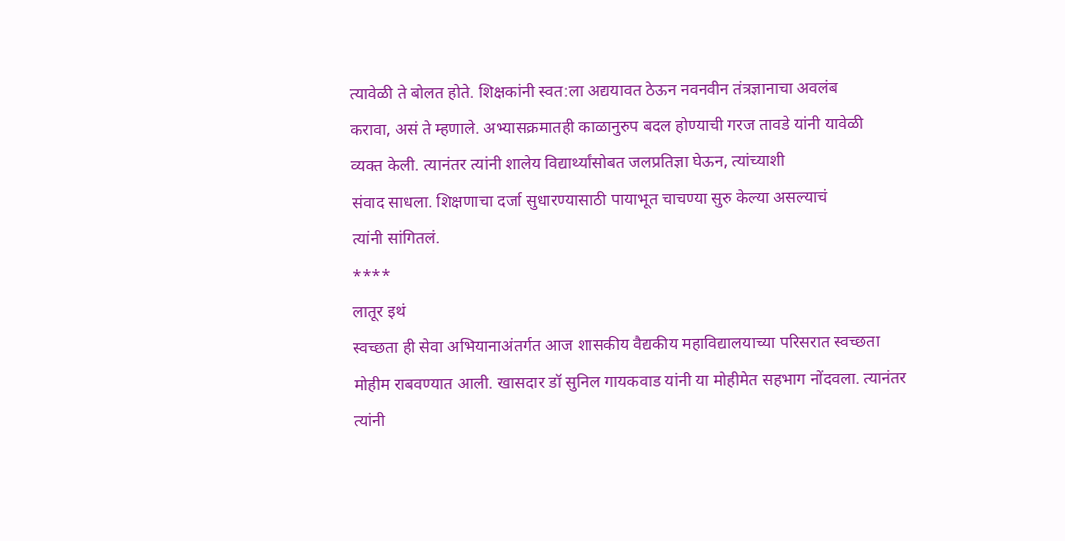त्यावेळी ते बोलत होते. शिक्षकांनी स्वत:ला अद्ययावत ठेऊन नवनवीन तंत्रज्ञानाचा अवलंब
करावा, असं ते म्हणाले. अभ्यासक्रमातही काळानुरुप बदल होण्याची गरज तावडे यांनी यावेळी
व्यक्त केली. त्यानंतर त्यांनी शालेय विद्यार्थ्यांसोबत जलप्रतिज्ञा घेऊन, त्यांच्याशी
संवाद साधला. शिक्षणाचा दर्जा सुधारण्यासाठी पायाभूत चाचण्या सुरु केल्या असल्याचं
त्यांनी सांगितलं.
****
लातूर इथं
स्वच्छता ही सेवा अभियानाअंतर्गत आज शासकीय वैद्यकीय महाविद्यालयाच्या परिसरात स्वच्छता
मोहीम राबवण्यात आली. खासदार डॉ सुनिल गायकवाड यांनी या मोहीमेत सहभाग नोंदवला. त्यानंतर
त्यांनी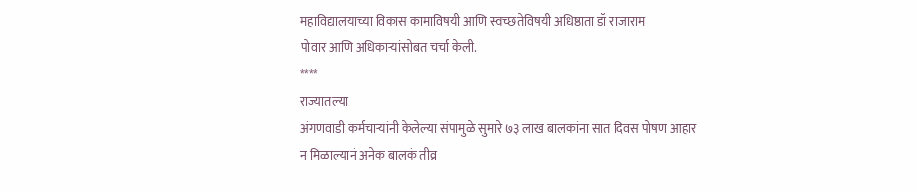महाविद्यालयाच्या विकास कामाविषयी आणि स्वच्छतेविषयी अधिष्ठाता डॉ राजाराम
पोवार आणि अधिकाऱ्यांसोबत चर्चा केली.
****
राज्यातल्या
अंगणवाडी कर्मचाऱ्यांनी केलेल्या संपामुळे सुमारे ७३ लाख बालकांना सात दिवस पोषण आहार
न मिळाल्यानं अनेक बालकं तीव्र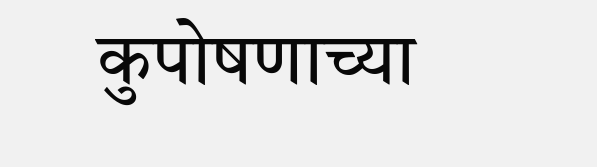कुपोषणाच्या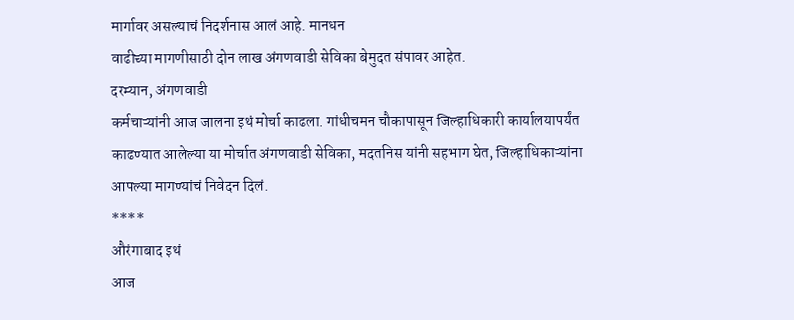मार्गावर असल्याचं निदर्शनास आलं आहे. मानधन
वाढीच्या मागणीसाठी दोन लाख अंगणवाडी सेविका बेमुदत संपावर आहेत.
दरम्यान, अंगणवाडी
कर्मचाऱ्यांनी आज जालना इथं मोर्चा काढला. गांधीचमन चौकापासून जिल्हाधिकारी कार्यालयापर्यंत
काढण्यात आलेल्या या मोर्चात अंगणवाडी सेविका, मदतनिस यांनी सहभाग घेत, जिल्हाधिकाऱ्यांना
आपल्या मागण्यांचं निवेदन दिलं.
****
औरंगाबाद इथं
आज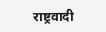राष्ट्रवादी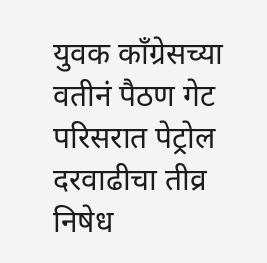युवक काँग्रेसच्या वतीनं पैठण गेट परिसरात पेट्रोल दरवाढीचा तीव्र निषेध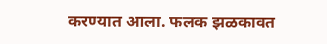करण्यात आला. फलक झळकावत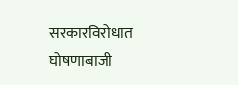सरकारविरोधात घोषणाबाजी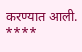करण्यात आली.
****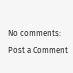No comments:
Post a Comment